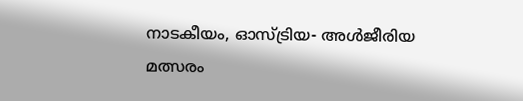നാടകീയം, ഓസ്ട്രിയ- അൾജീരിയ മത്സരം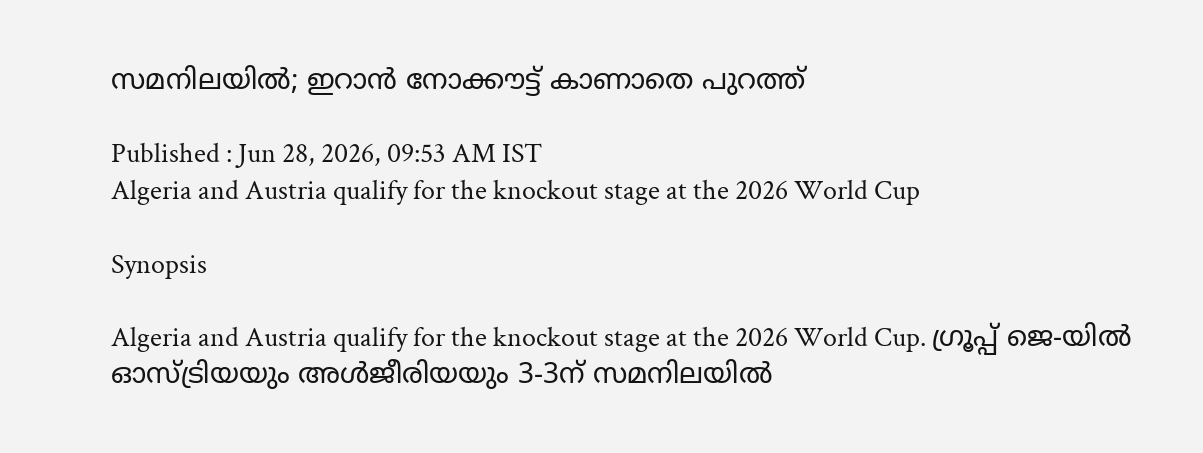സമനിലയിൽ; ഇറാൻ നോക്കൗട്ട് കാണാതെ പുറത്ത്

Published : Jun 28, 2026, 09:53 AM IST
Algeria and Austria qualify for the knockout stage at the 2026 World Cup

Synopsis

Algeria and Austria qualify for the knockout stage at the 2026 World Cup. ഗ്രൂപ്പ് ജെ-യിൽ ഓസ്ട്രിയയും അൾജീരിയയും 3-3ന് സമനിലയിൽ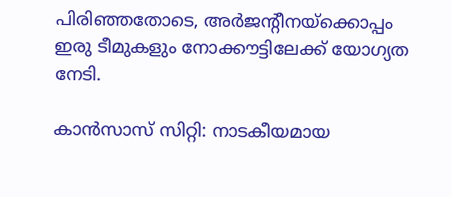പിരിഞ്ഞതോടെ, അർജന്റീനയ്‌ക്കൊപ്പം ഇരു ടീമുകളും നോക്കൗട്ടിലേക്ക് യോഗ്യത നേടി.

കാൻസാസ് സിറ്റി: നാടകീയമായ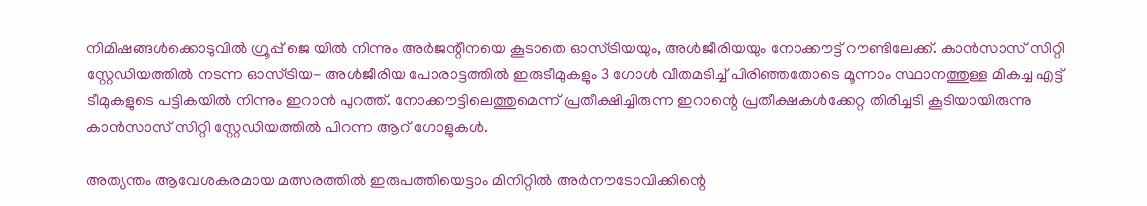നിമിഷങ്ങൾക്കൊടുവിൽ ഗ്രൂപ്പ് ജെ യിൽ നിന്നും അർജന്റീനയെ കൂടാതെ ഓസ്ട്രിയയും, അൾജീരിയയും നോക്കൗട്ട് റൗണ്ടിലേക്ക്. കാൻസാസ് സിറ്റി സ്റ്റേഡിയത്തിൽ നടന്ന ഓസ്ട്രിയ- അൾജീരിയ പോരാട്ടത്തിൽ ഇരുടീമുകളും 3 ഗോൾ വീതമടിച്ച് പിരിഞ്ഞതോടെ മൂന്നാം സ്ഥാനത്തുള്ള മികച്ച എട്ട് ടീമുകളുടെ പട്ടികയിൽ നിന്നും ഇറാൻ പുറത്ത്. നോക്കൗട്ടിലെത്തുമെന്ന് പ്രതീക്ഷിച്ചിരുന്ന ഇറാന്റെ പ്രതീക്ഷകൾക്കേറ്റ തിരിച്ചടി കൂടിയായിരുന്നു കാൻസാസ് സിറ്റി സ്റ്റേഡിയത്തിൽ പിറന്ന ആറ് ഗോളുകൾ.

അത്യന്തം ആവേശകരമായ മത്സരത്തിൽ ഇരുപത്തിയെട്ടാം മിനിറ്റിൽ അർനൗടോവിക്കിന്റെ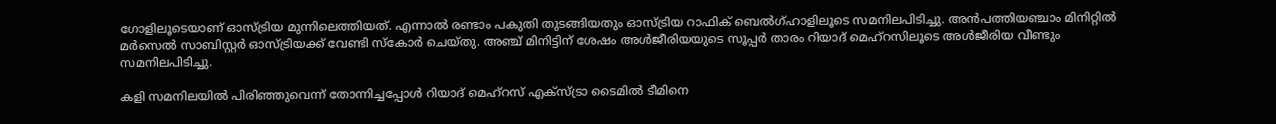ഗോളിലൂടെയാണ് ഓസ്ട്രിയ മുന്നിലെത്തിയത്. എന്നാൽ രണ്ടാം പകുതി തുടങ്ങിയതും ഓസ്ട്രിയ റാഫിക് ബെൽഗ്ഹാളിലൂടെ സമനിലപിടിച്ചു. അൻപത്തിയഞ്ചാം മിനിറ്റിൽ മർസെൽ സാബിസ്റ്റർ ഓസ്ട്രിയക്ക് വേണ്ടി സ്‌കോർ ചെയ്തു. അഞ്ച് മിനിട്ടിന് ശേഷം അൾജീരിയയുടെ സൂപ്പർ താരം റിയാദ് മെഹ്‌റസിലൂടെ അൾജീരിയ വീണ്ടും സമനിലപിടിച്ചു.

കളി സമനിലയിൽ പിരിഞ്ഞുവെന്ന് തോന്നിച്ചപ്പോൾ റിയാദ് മെഹ്റസ് എക്സ്ട്രാ ടൈമിൽ ടീമിനെ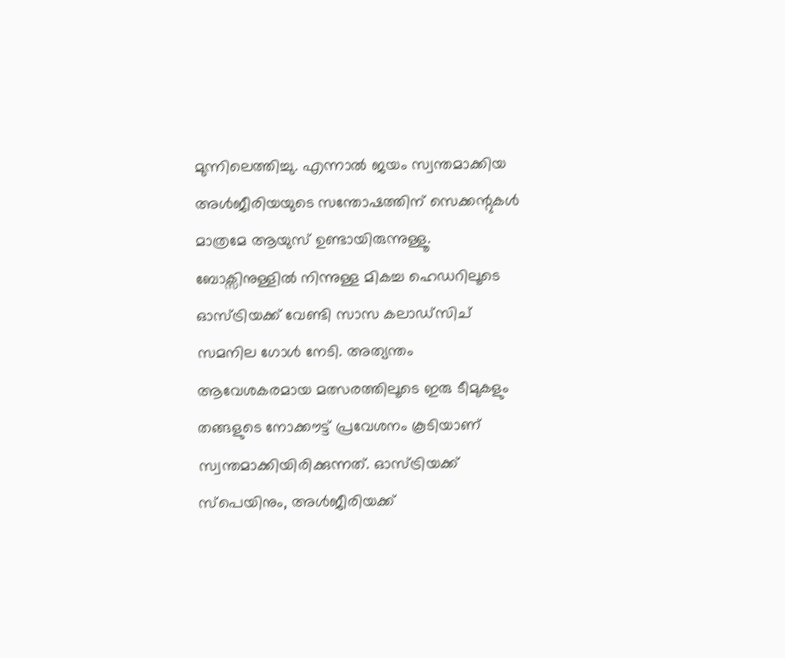മുന്നിലെത്തിച്ചു. എന്നാൽ ജയം സ്വന്തമാക്കിയ അൾജീരിയയുടെ സന്തോഷത്തിന് സെക്കന്റുകൾ മാത്രമേ ആയുസ് ഉണ്ടായിരുന്നുള്ളൂ. ബോക്സിനുള്ളിൽ നിന്നുള്ള മികച്ച ഹെഡറിലൂടെ ഓസ്ട്രിയക്ക് വേണ്ടി സാസ കലാഡ്സിച് സമനില ഗോൾ നേടി. അത്യന്തം ആവേശകരമായ മത്സരത്തിലൂടെ ഇരു ടീമുകളും തങ്ങളുടെ നോക്കൗട്ട് പ്രവേശനം കൂടിയാണ് സ്വന്തമാക്കിയിരിക്കുന്നത്. ഓസ്ട്രിയക്ക് സ്പെയിനും, അൾജീരിയക്ക്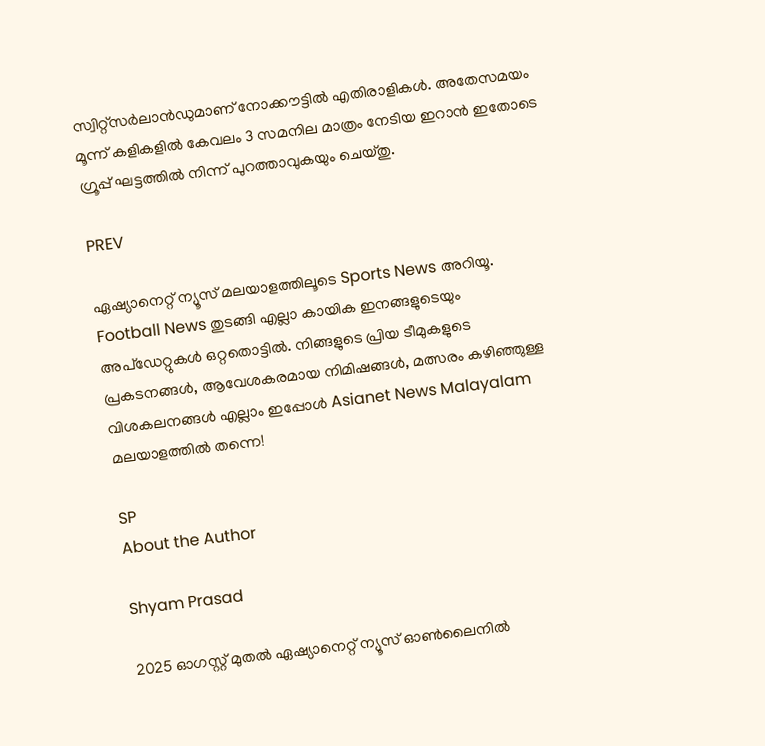സ്വിറ്റ്സർലാൻഡുമാണ് നോക്കൗട്ടിൽ എതിരാളികൾ. അതേസമയം മൂന്ന് കളികളിൽ കേവലം 3 സമനില മാത്രം നേടിയ ഇറാൻ ഇതോടെ ഗ്രൂപ്പ് ഘട്ടത്തിൽ നിന്ന് പുറത്താവുകയും ചെയ്‌തു.

PREV

ഏഷ്യാനെറ്റ് ന്യൂസ് മലയാളത്തിലൂടെ Sports News അറിയൂ.  Football News തുടങ്ങി എല്ലാ കായിക ഇനങ്ങളുടെയും അപ്‌ഡേറ്റുകൾ ഒറ്റതൊട്ടിൽ. നിങ്ങളുടെ പ്രിയ ടീമുകളുടെ പ്രകടനങ്ങൾ, ആവേശകരമായ നിമിഷങ്ങൾ, മത്സരം കഴിഞ്ഞുള്ള വിശകലനങ്ങൾ എല്ലാം ഇപ്പോൾ Asianet News Malayalam മലയാളത്തിൽ തന്നെ!

SP
About the Author

Shyam Prasad

2025 ഓഗസ്റ്റ് മുതൽ ഏഷ്യാനെറ്റ് ന്യൂസ് ഓൺലൈനിൽ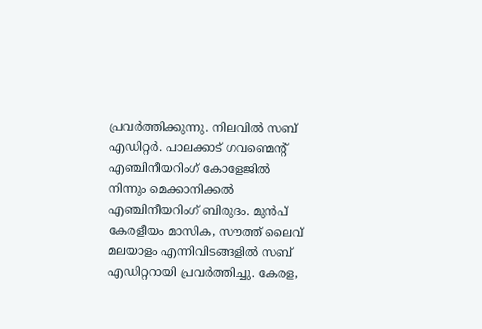പ്രവർത്തിക്കുന്നു. നിലവിൽ സബ് എഡിറ്റർ. പാലക്കാട് ഗവണ്മെന്റ് എഞ്ചിനീയറിംഗ് കോളേജിൽ നിന്നും മെക്കാനിക്കൽ എഞ്ചിനീയറിംഗ് ബിരുദം. മുൻപ് കേരളീയം മാസിക, സൗത്ത് ലൈവ് മലയാളം എന്നിവിടങ്ങളിൽ സബ് എഡിറ്ററായി പ്രവർത്തിച്ചു. കേരള,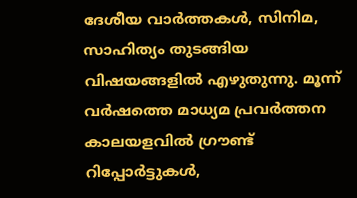ദേശീയ വാർത്തകൾ, സിനിമ, സാഹിത്യം തുടങ്ങിയ വിഷയങ്ങളിൽ എഴുതുന്നു. മൂന്ന് വർഷത്തെ മാധ്യമ പ്രവർത്തന കാലയളവിൽ ഗ്രൗണ്ട് റിപ്പോർട്ടുകൾ,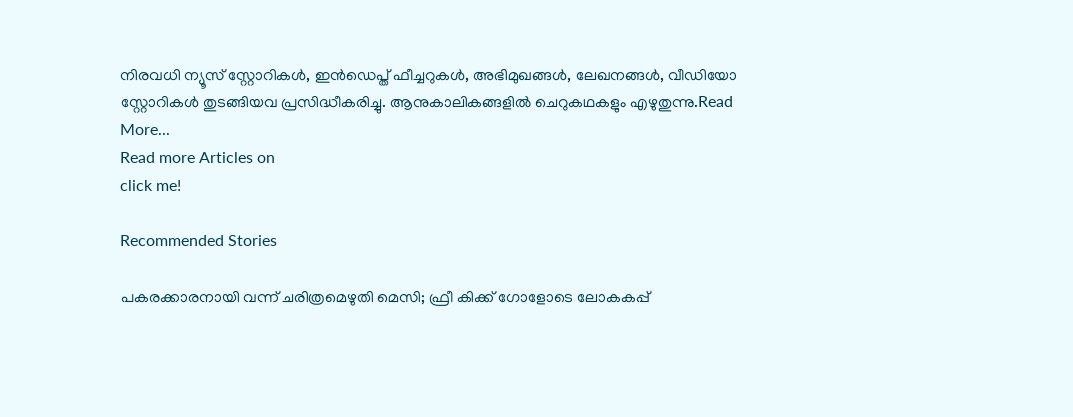നിരവധി ന്യൂസ് സ്റ്റോറികൾ, ഇൻഡെപ്ത് ഫീച്ചറുകൾ, അഭിമുഖങ്ങൾ, ലേഖനങ്ങൾ, വീഡിയോ സ്റ്റോറികൾ തുടങ്ങിയവ പ്രസിദ്ധീകരിച്ചു. ആനുകാലികങ്ങളിൽ ചെറുകഥകളും എഴുതുന്നു.Read More...
Read more Articles on
click me!

Recommended Stories

പകരക്കാരനായി വന്ന് ചരിത്രമെഴുതി മെസി; ഫ്രീ കിക്ക് ഗോളോടെ ലോകകപ്പ്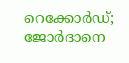റെക്കോർഡ്; ജോർദാനെ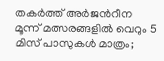തകർത്ത് അർജന്‍റീന
മൂന്ന് മത്സരങ്ങളിൽ വെറും 5 മിസ് പാസുകൾ മാത്രം;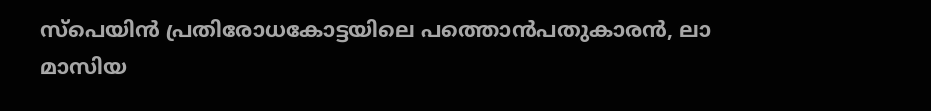സ്‌പെയിൻ പ്രതിരോധകോട്ടയിലെ പത്തൊൻപതുകാരൻ, ലാ മാസിയ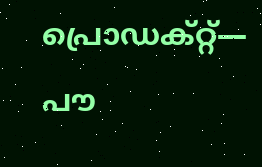പ്രൊഡക്റ്റ്— പൗ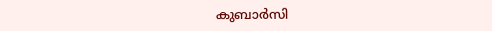കുബാർസി